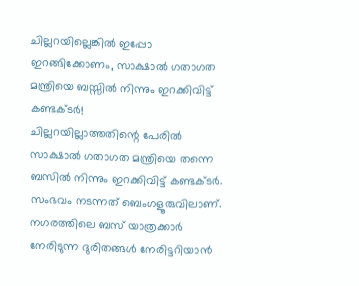ചില്ലറയില്ലെങ്കിൽ ഇപ്പോ ഇറങ്ങിക്കോണം, സാക്ഷാൽ ഗതാഗത മന്ത്രിയെ ബസ്സിൽ നിന്നും ഇറക്കിവിട്ട് കണ്ടക്ടർ!
ചില്ലറയില്ലാത്തതിന്റെ പേരിൽ സാക്ഷാൽ ഗതാഗത മന്ത്രിയെ തന്നെ ബസിൽ നിന്നും ഇറക്കിവിട്ട് കണ്ടക്ടർ. സംഭവം നടന്നത് ബെംഗളൂരുവിലാണ്. നഗരത്തിലെ ബസ് യാത്രക്കാർ നേരിടുന്ന ദുരിതങ്ങൾ നേരിട്ടറിയാൻ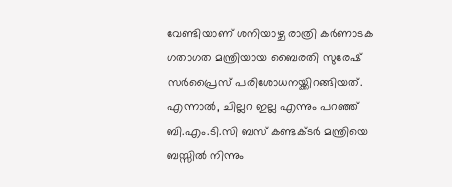വേണ്ടിയാണ് ശനിയാഴ്ച രാത്രി കർണാടക ഗതാഗത മന്ത്രിയായ ബൈരതി സുരേഷ് സർപ്രൈസ് പരിശോധനയ്ക്കിറങ്ങിയത്. എന്നാൽ, ചില്ലറ ഇല്ല എന്നും പറഞ്ഞ് ബി.എം.ടി.സി ബസ് കണ്ടക്ടർ മന്ത്രിയെ ബസ്സിൽ നിന്നും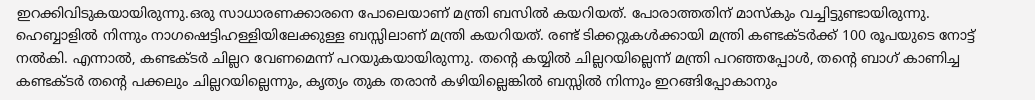ഇറക്കിവിടുകയായിരുന്നു.ഒരു സാധാരണക്കാരനെ പോലെയാണ് മന്ത്രി ബസിൽ കയറിയത്. പോരാത്തതിന് മാസ്കും വച്ചിട്ടുണ്ടായിരുന്നു. ഹെബ്ബാളിൽ നിന്നും നാഗഷെട്ടിഹള്ളിയിലേക്കുള്ള ബസ്സിലാണ് മന്ത്രി കയറിയത്. രണ്ട് ടിക്കറ്റുകൾക്കായി മന്ത്രി കണ്ടക്ടർക്ക് 100 രൂപയുടെ നോട്ട് നൽകി. എന്നാൽ, കണ്ടക്ടർ ചില്ലറ വേണമെന്ന് പറയുകയായിരുന്നു. തന്റെ കയ്യിൽ ചില്ലറയില്ലെന്ന് മന്ത്രി പറഞ്ഞപ്പോൾ, തന്റെ ബാഗ് കാണിച്ച കണ്ടക്ടർ തന്റെ പക്കലും ചില്ലറയില്ലെന്നും, കൃത്യം തുക തരാൻ കഴിയില്ലെങ്കിൽ ബസ്സിൽ നിന്നും ഇറങ്ങിപ്പോകാനും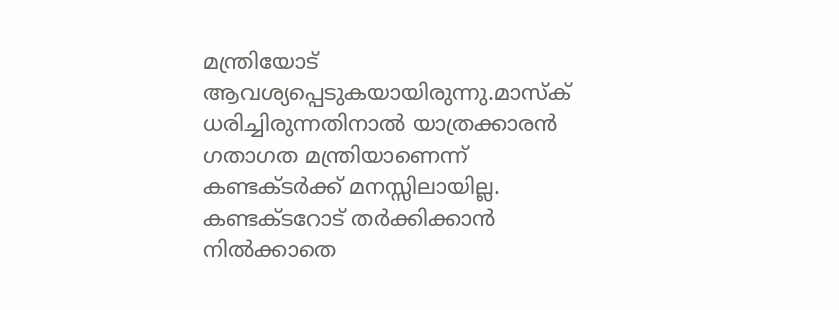മന്ത്രിയോട് ആവശ്യപ്പെടുകയായിരുന്നു.മാസ്ക് ധരിച്ചിരുന്നതിനാൽ യാത്രക്കാരൻ ഗതാഗത മന്ത്രിയാണെന്ന് കണ്ടക്ടർക്ക് മനസ്സിലായില്ല. കണ്ടക്ടറോട് തർക്കിക്കാൻ നിൽക്കാതെ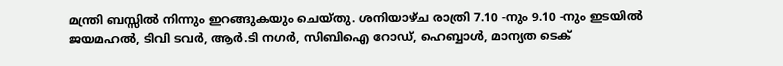മന്ത്രി ബസ്സിൽ നിന്നും ഇറങ്ങുകയും ചെയ്തു. ശനിയാഴ്ച രാത്രി 7.10 -നും 9.10 -നും ഇടയിൽ ജയമഹൽ, ടിവി ടവർ, ആർ.ടി നഗർ, സിബിഐ റോഡ്, ഹെബ്ബാൾ, മാന്യത ടെക്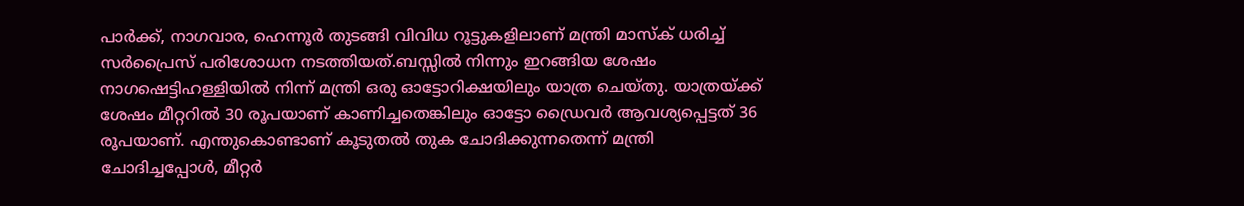പാർക്ക്, നാഗവാര, ഹെന്നൂർ തുടങ്ങി വിവിധ റൂട്ടുകളിലാണ് മന്ത്രി മാസ്ക് ധരിച്ച് സർപ്രൈസ് പരിശോധന നടത്തിയത്.ബസ്സിൽ നിന്നും ഇറങ്ങിയ ശേഷം നാഗഷെട്ടിഹള്ളിയിൽ നിന്ന് മന്ത്രി ഒരു ഓട്ടോറിക്ഷയിലും യാത്ര ചെയ്തു. യാത്രയ്ക്ക് ശേഷം മീറ്ററിൽ 30 രൂപയാണ് കാണിച്ചതെങ്കിലും ഓട്ടോ ഡ്രൈവർ ആവശ്യപ്പെട്ടത് 36 രൂപയാണ്. എന്തുകൊണ്ടാണ് കൂടുതൽ തുക ചോദിക്കുന്നതെന്ന് മന്ത്രി ചോദിച്ചപ്പോൾ, മീറ്റർ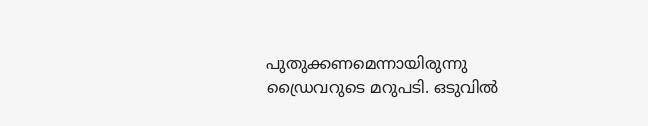പുതുക്കണമെന്നായിരുന്നു ഡ്രൈവറുടെ മറുപടി. ഒടുവിൽ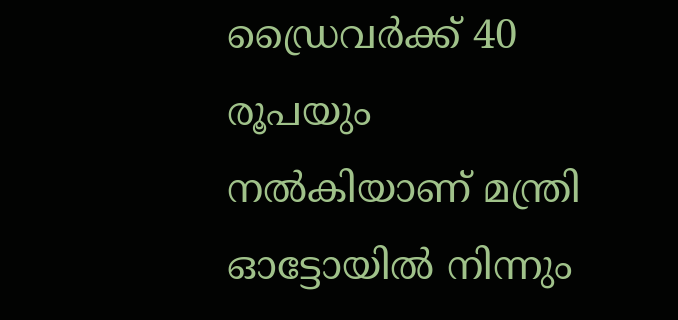ഡ്രൈവർക്ക് 40 രൂപയും നൽകിയാണ് മന്ത്രി ഓട്ടോയിൽ നിന്നും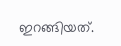ഇറങ്ങിയത്.